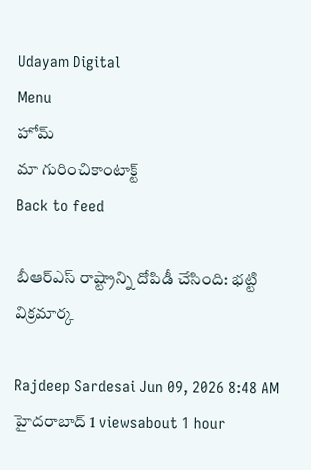Udayam Digital
Menu
హోమ్
మా గురించికాంటాక్ట్
Back to feed

బీఆర్‌ఎస్ రాష్ట్రాన్ని దోపిడీ చేసింది: భట్టి విక్రమార్క

Rajdeep Sardesai Jun 09, 2026 8:48 AM హైదరాబాద్ 1 viewsabout 1 hour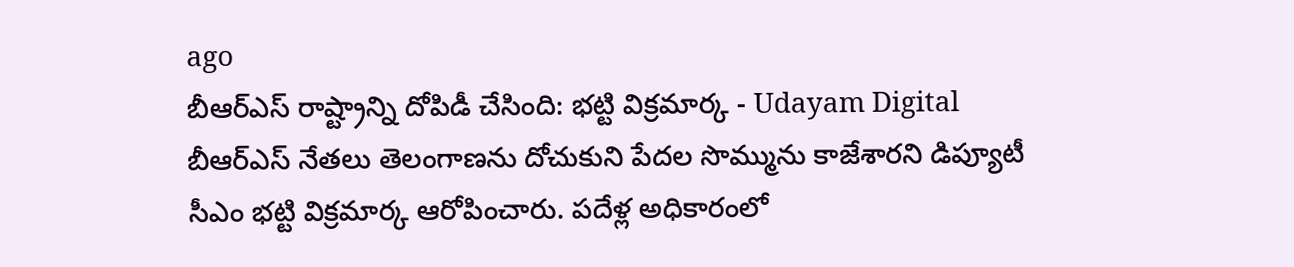ago
బీఆర్‌ఎస్ రాష్ట్రాన్ని దోపిడీ చేసింది: భట్టి విక్రమార్క - Udayam Digital
బీఆర్‌ఎస్ నేతలు తెలంగాణను దోచుకుని పేదల సొమ్మును కాజేశారని డిప్యూటీ సీఎం భట్టి విక్రమార్క ఆరోపించారు. పదేళ్ల అధికారంలో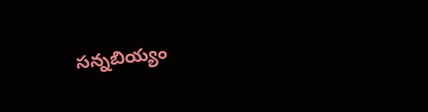సన్నబియ్యం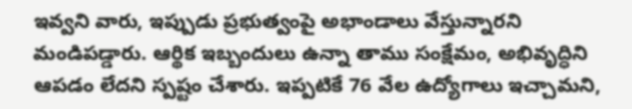ఇవ్వని వారు, ఇప్పుడు ప్రభుత్వంపై అభాండాలు వేస్తున్నారని మండిపడ్డారు. ఆర్థిక ఇబ్బందులు ఉన్నా తాము సంక్షేమం, అభివృద్ధిని ఆపడం లేదని స్పష్టం చేశారు. ఇప్పటికే 76 వేల ఉద్యోగాలు ఇచ్చామని,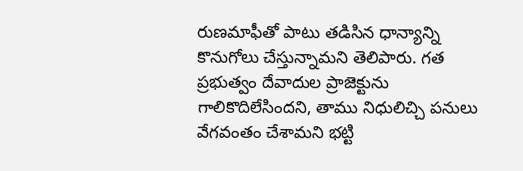రుణమాఫీతో పాటు తడిసిన ధాన్యాన్ని కొనుగోలు చేస్తున్నామని తెలిపారు. గత ప్రభుత్వం దేవాదుల ప్రాజెక్టును గాలికొదిలేసిందని, తాము నిధులిచ్చి పనులు వేగవంతం చేశామని భట్టి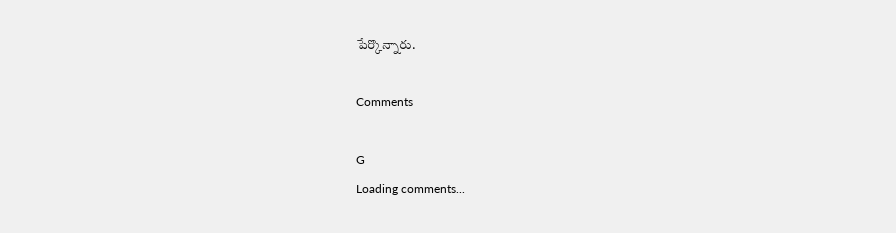పేర్కొన్నారు.

Comments

G
Loading comments...